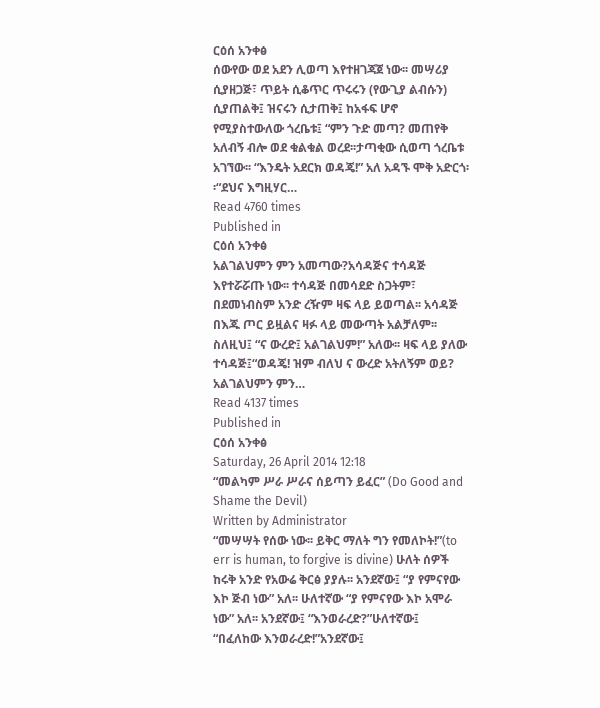ርዕሰ አንቀፅ
ሰውየው ወደ አደን ሊወጣ እየተዘገጃጀ ነው፡፡ መሣሪያ ሲያዘጋጅ፣ ጥይት ሲቆጥር ጥሩሩን (የውጊያ ልብሱን) ሲያጠልቅ፤ ዝናሩን ሲታጠቅ፤ ከአፋፍ ሆኖ የሚያስተውለው ጎረቤቱ፤ “ምን ጉድ መጣ? መጠየቅ አለብኝ ብሎ ወደ ቁልቁል ወረደ፡፡ታጣቂው ሲወጣ ጎረቤቱ አገኘው፡፡ “እንዴት አደርክ ወዳጄ!” አለ አዳኙ ሞቅ አድርጎ፡፡“ደህና እግዚሃር…
Read 4760 times
Published in
ርዕሰ አንቀፅ
አልገልህምን ምን አመጣው?አሳዳጅና ተሳዳጅ እየተሯሯጡ ነው፡፡ ተሳዳጅ በመሳደድ ስጋትም፣ በደመነብስም አንድ ረዥም ዛፍ ላይ ይወጣል፡፡ አሳዳጅ በእጁ ጦር ይዟልና ዛፉ ላይ መውጣት አልቻለም፡፡ ስለዚህ፤ “ና ውረድ፤ አልገልህም!” አለው፡፡ ዛፍ ላይ ያለው ተሳዳጅ፤“ወዳጄ! ዝም ብለህ ና ውረድ አትለኝም ወይ? አልገልህምን ምን…
Read 4137 times
Published in
ርዕሰ አንቀፅ
Saturday, 26 April 2014 12:18
“መልካም ሥራ ሥራና ሰይጣን ይፈር” (Do Good and Shame the Devil)
Written by Administrator
“መሣሣት የሰው ነው፡፡ ይቅር ማለት ግን የመለኮት!”(to err is human, to forgive is divine) ሁለት ሰዎች ከሩቅ አንድ የአውሬ ቅርፅ ያያሉ፡፡ አንደኛው፤ “ያ የምናየው እኮ ጅብ ነው” አለ፡፡ ሁለተኛው “ያ የምናየው እኮ አሞራ ነው” አለ፡፡ አንደኛው፤ “እንወራረድ?”ሁለተኛው፤ “በፈለከው እንወራረድ!”አንደኛው፤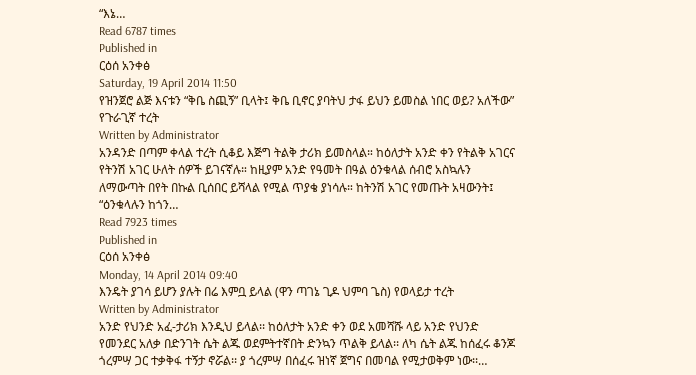“እኔ…
Read 6787 times
Published in
ርዕሰ አንቀፅ
Saturday, 19 April 2014 11:50
የዝንጀሮ ልጅ እናቱን “ቅቤ ስጪኝ” ቢላት፤ ቅቤ ቢኖር ያባትህ ታፋ ይህን ይመስል ነበር ወይ? አለችው” የጉራጊኛ ተረት
Written by Administrator
አንዳንድ በጣም ቀላል ተረት ሲቆይ እጅግ ትልቅ ታሪክ ይመስላል። ከዕለታት አንድ ቀን የትልቅ አገርና የትንሽ አገር ሁለት ሰዎች ይገናኛሉ። ከዚያም አንድ የዓመት በዓል ዕንቁላል ሰብሮ አስኳሉን ለማውጣት በየት በኩል ቢሰበር ይሻላል የሚል ጥያቄ ያነሳሉ። ከትንሽ አገር የመጡት አዛውንት፤ “ዕንቁላሉን ከጎን…
Read 7923 times
Published in
ርዕሰ አንቀፅ
Monday, 14 April 2014 09:40
እንዴት ያገሳ ይሆን ያሉት በሬ እምቧ ይላል (ዋን ጣገኔ ጊዶ ህምባ ጌስ) የወላይታ ተረት
Written by Administrator
አንድ የህንድ አፈ-ታሪክ እንዲህ ይላል፡፡ ከዕለታት አንድ ቀን ወደ አመሻሹ ላይ አንድ የህንድ የመንደር አለቃ በድንገት ሴት ልጁ ወደምትተኛበት ድንኳን ጥልቅ ይላል፡፡ ለካ ሴት ልጁ ከሰፈሩ ቆንጆ ጎረምሣ ጋር ተቃቅፋ ተኝታ ኖሯል፡፡ ያ ጎረምሣ በሰፈሩ ዝነኛ ጀግና በመባል የሚታወቅም ነው፡፡…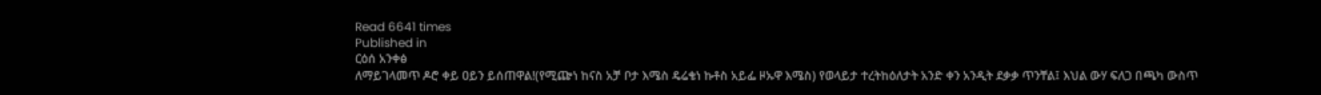Read 6641 times
Published in
ርዕሰ አንቀፅ
ለማይገላመጥ ዶሮ ቀይ ዐይን ይሰጠዋል!(የሚጬነ ከናስ አቻ ቦታ እሜስ ዴሬቄነ ኩቶስ አይፌ ዞኡዋ እሜስ) የወላይታ ተረትከዕለታት አንድ ቀን አንዲት ደቃቃ ጥንቸል፤ እህል ውሃ ፍለጋ በጫካ ውስጥ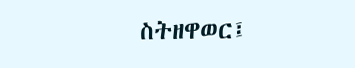ስትዘዋወር፤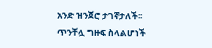አንድ ዝንጀሮ ታገኛታለች፡፡ ጥንቸሏ ግዙፍ ስላልሆነች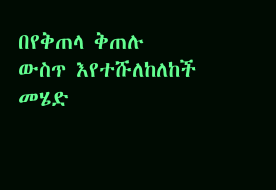በየቅጠላ ቅጠሉ ውስጥ እየተሹለከለከች መሄድ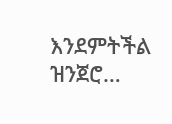እንደምትችል ዝንጀሮ…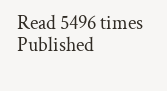Read 5496 times
Published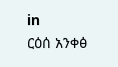in
ርዕሰ አንቀፅ